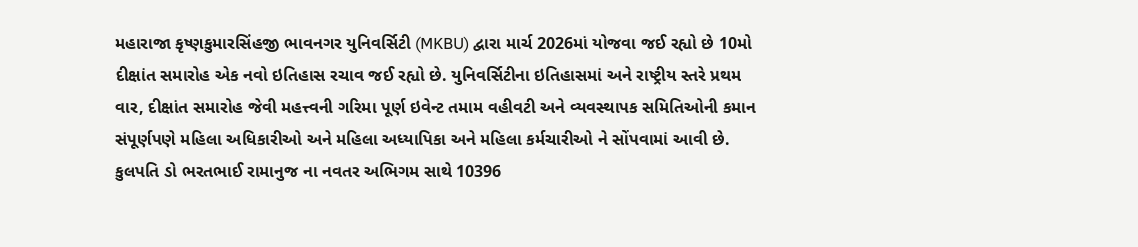મહારાજા કૃષ્ણકુમારસિંહજી ભાવનગર યુનિવર્સિટી (MKBU) દ્વારા માર્ચ 2026માં યોજવા જઈ રહ્યો છે 10મો દીક્ષાંત સમારોહ એક નવો ઇતિહાસ રચાવ જઈ રહ્યો છે. યુનિવર્સિટીના ઇતિહાસમાં અને રાષ્ટ્રીય સ્તરે પ્રથમ વાર, દીક્ષાંત સમારોહ જેવી મહત્ત્વની ગરિમા પૂર્ણ ઇવેન્ટ તમામ વહીવટી અને વ્યવસ્થાપક સમિતિઓની કમાન સંપૂર્ણપણે મહિલા અધિકારીઓ અને મહિલા અધ્યાપિકા અને મહિલા કર્મચારીઓ ને સોંપવામાં આવી છે. કુલપતિ ડો ભરતભાઈ રામાનુજ ના નવતર અભિગમ સાથે 10396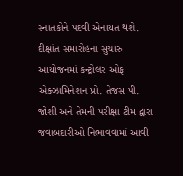સ્નાતકોને પદવી એનાયત થશે. દીક્ષાંત સમારોહના સુચારુ આયોજનમાં કન્ટ્રોલર ઓફ એક્ઝામિનેશન પ્રો. તેજસ પી. જોશી અને તેમની પરીક્ષા ટીમ દ્વારા જવાબદારીઓ નિભાવવામાં આવી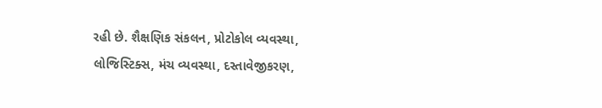રહી છે. શૈક્ષણિક સંકલન, પ્રોટોકોલ વ્યવસ્થા, લોજિસ્ટિક્સ, મંચ વ્યવસ્થા, દસ્તાવેજીકરણ,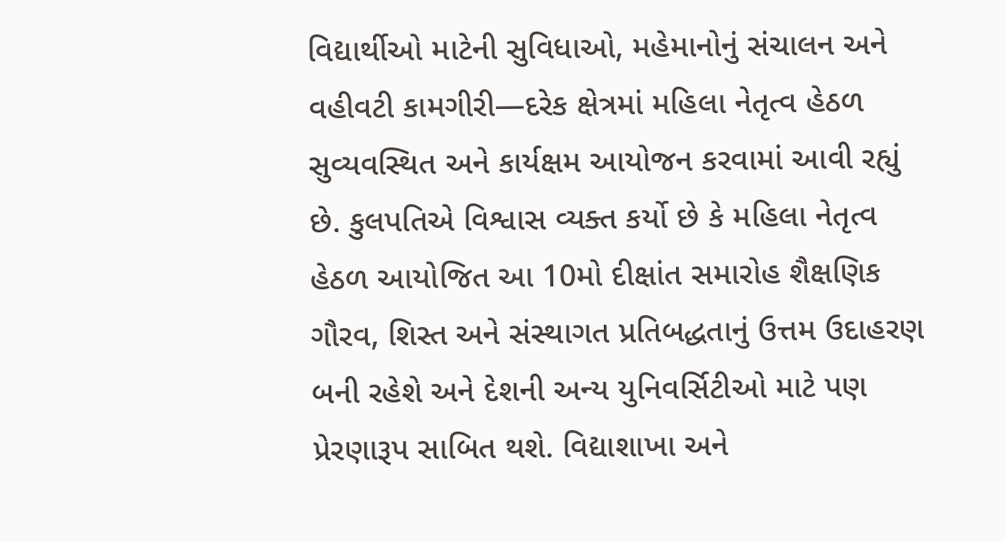વિદ્યાર્થીઓ માટેની સુવિધાઓ, મહેમાનોનું સંચાલન અને વહીવટી કામગીરી—દરેક ક્ષેત્રમાં મહિલા નેતૃત્વ હેઠળ સુવ્યવસ્થિત અને કાર્યક્ષમ આયોજન કરવામાં આવી રહ્યું છે. કુલપતિએ વિશ્વાસ વ્યક્ત કર્યો છે કે મહિલા નેતૃત્વ હેઠળ આયોજિત આ 10મો દીક્ષાંત સમારોહ શૈક્ષણિક ગૌરવ, શિસ્ત અને સંસ્થાગત પ્રતિબદ્ધતાનું ઉત્તમ ઉદાહરણ બની રહેશે અને દેશની અન્ય યુનિવર્સિટીઓ માટે પણ પ્રેરણારૂપ સાબિત થશે. વિદ્યાશાખા અને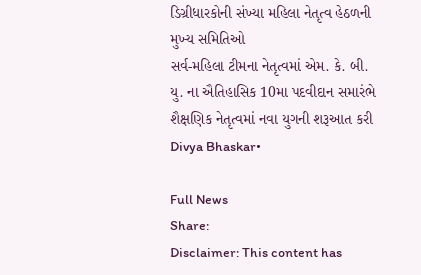ડિગ્રીધારકોની સંખ્યા મહિલા નેતૃત્વ હેઠળની મુખ્ય સમિતિઓ
સર્વ-મહિલા ટીમના નેતૃત્વમાં એમ. કે. બી. યુ. ના ઐતિહાસિક 10મા પદવીદાન સમારંભે શૈક્ષણિક નેતૃત્વમાં નવા યુગની શરૂઆત કરી
Divya Bhaskar•

Full News
Share:
Disclaimer: This content has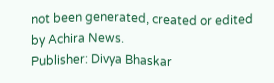not been generated, created or edited by Achira News.
Publisher: Divya Bhaskar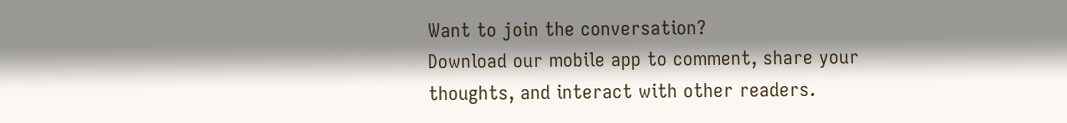Want to join the conversation?
Download our mobile app to comment, share your thoughts, and interact with other readers.